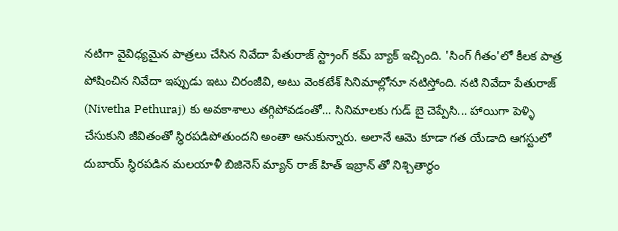నటిగా వైవిధ్యమైన పాత్రలు చేసిన నివేదా పేతురాజ్ స్ట్రాంగ్ కమ్ బ్యాక్ ఇచ్చింది. 'సింగ్ గీతం'లో కీలక పాత్ర పోషించిన నివేదా ఇప్పుడు ఇటు చిరంజీవి, అటు వెంకటేశ్ సినిమాల్లోనూ నటిస్తోంది. నటి నివేదా పేతురాజ్ (Nivetha Pethuraj) కు అవకాశాలు తగ్గిపోవడంతో... సినిమాలకు గుడ్ బై చెప్పేసి... హాయిగా పెళ్ళి చేసుకుని జీవితంతో స్థిరపడిపోతుందని అంతా అనుకున్నారు. అలానే ఆమె కూడా గత యేడాది ఆగస్టులో దుబాయ్ స్థిరపడిన మలయాళీ బిజినెస్ మ్యాన్ రాజ్ హిత్ ఇబ్రాన్ తో నిశ్చితార్థం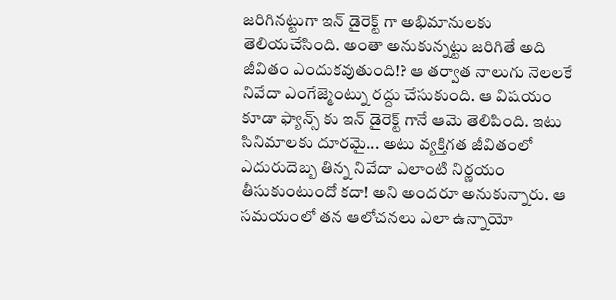జరిగినట్టుగా ఇన్ డైరెక్ట్ గా అభిమానులకు తెలియచేసింది. అంతా అనుకున్నట్టు జరిగితే అది జీవితం ఎందుకవుతుంది!? ఆ తర్వాత నాలుగు నెలలకే నివేదా ఎంగేజ్మెంట్ను రద్దు చేసుకుంది. ఆ విషయం కూడా ఫ్యాన్స్ కు ఇన్ డైరెక్ట్ గానే ఆమె తెలిపింది. ఇటు సినిమాలకు దూరమై... అటు వ్యక్తిగత జీవితంలో ఎదురుదెబ్బ తిన్న నివేదా ఎలాంటి నిర్ణయం తీసుకుంటుందో కదా! అని అందరూ అనుకున్నారు. ఆ సమయంలో తన ఆలోచనలు ఎలా ఉన్నాయో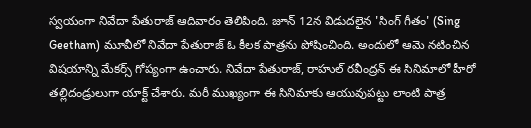స్వయంగా నివేదా పేతురాజ్ ఆదివారం తెలిపింది. జూన్ 12న విడుదలైన 'సింగ్ గీతం' (Sing Geetham) మూవీలో నివేదా పేతురాజ్ ఓ కీలక పాత్రను పోషించింది. అందులో ఆమె నటించిన విషయాన్ని మేకర్స్ గోప్యంగా ఉంచారు. నివేదా పేతురాజ్, రాహుల్ రవీంద్రన్ ఈ సినిమాలో హీరో తల్లిదండ్రులుగా యాక్ట్ చేశారు. మరీ ముఖ్యంగా ఈ సినిమాకు ఆయువుపట్టు లాంటి పాత్ర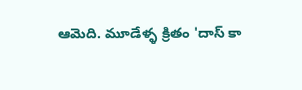ఆమెది. మూడేళ్ళ క్రితం 'దాస్ కా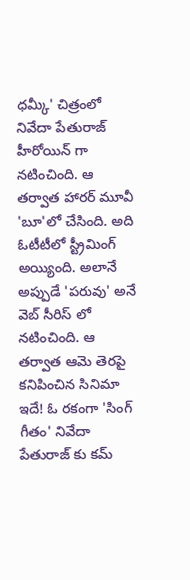ధమ్కీ' చిత్రంలో నివేదా పేతురాజ్ హీరోయిన్ గా నటించింది. ఆ తర్వాత హారర్ మూవీ 'బూ'లో చేసింది. అది ఓటీటీలో స్ట్రీమింగ్ అయ్యింది. అలానే అప్పుడే 'పరువు' అనే వెబ్ సీరిస్ లో నటించింది. ఆ తర్వాత ఆమె తెరపై కనిపించిన సినిమా ఇదే! ఓ రకంగా 'సింగ్ గీతం' నివేదా పేతురాజ్ కు కమ్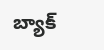బ్యాక్